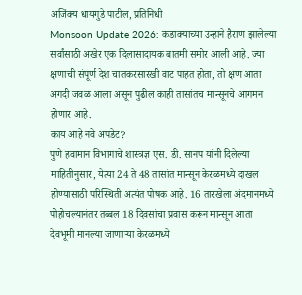अजिंक्य धायगुडे पाटील, प्रतिनिधी
Monsoon Update 2026: कडाक्याच्या उन्हाने हैराण झालेल्या सर्वांसाठी अखेर एक दिलासादायक बातमी समोर आली आहे. ज्या क्षणाची संपूर्ण देश चातकरसारखी वाट पाहत होता, तो क्षण आता अगदी जवळ आला असून पुढील काही तासांतच मान्सूनचे आगमन होणार आहे.
काय आहे नवे अपडेट?
पुणे हवामान विभागाचे शास्त्रज्ञ एस. डी. सानप यांनी दिलेल्या माहितीनुसार, येत्या 24 ते 48 तासांत मान्सून केरळमध्ये दाखल होण्यासाठी परिस्थिती अत्यंत पोषक आहे. 16 तारखेला अंदमानमध्ये पोहोचल्यानंतर तब्बल 18 दिवसांचा प्रवास करून मान्सून आता देवभूमी मानल्या जाणाऱ्या केरळमध्ये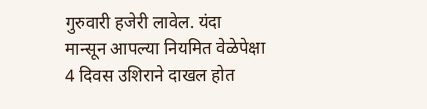गुरुवारी हजेरी लावेल. यंदा मान्सून आपल्या नियमित वेळेपेक्षा 4 दिवस उशिराने दाखल होत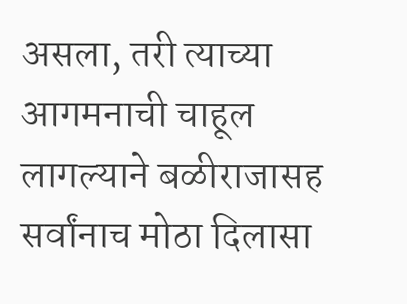असला, तरी त्याच्या आगमनाची चाहूल लागल्याने बळीराजासह सर्वांनाच मोठा दिलासा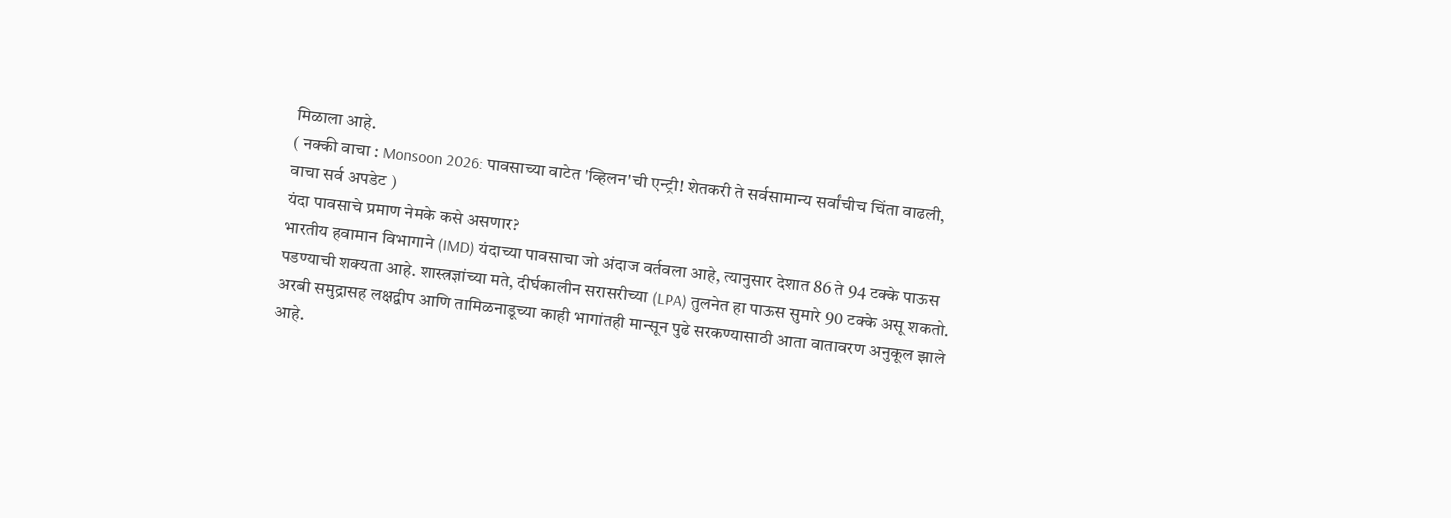मिळाला आहे.
( नक्की वाचा : Monsoon 2026: पावसाच्या वाटेत 'व्हिलन'ची एन्ट्री! शेतकरी ते सर्वसामान्य सर्वांचीच चिंता वाढली, वाचा सर्व अपडेट )
यंदा पावसाचे प्रमाण नेमके कसे असणार?
भारतीय हवामान विभागाने (IMD) यंदाच्या पावसाचा जो अंदाज वर्तवला आहे, त्यानुसार देशात 86 ते 94 टक्के पाऊस पडण्याची शक्यता आहे. शास्त्रज्ञांच्या मते, दीर्घकालीन सरासरीच्या (LPA) तुलनेत हा पाऊस सुमारे 90 टक्के असू शकतो.
अरबी समुद्रासह लक्षद्वीप आणि तामिळनाडूच्या काही भागांतही मान्सून पुढे सरकण्यासाठी आता वातावरण अनुकूल झाले आहे.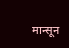मान्सून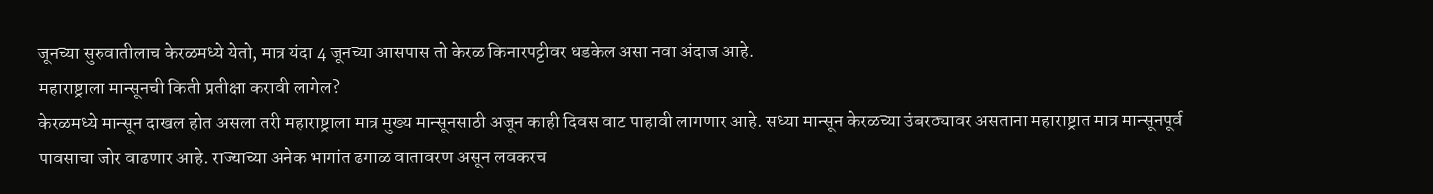जूनच्या सुरुवातीलाच केरळमध्ये येतो, मात्र यंदा 4 जूनच्या आसपास तो केरळ किनारपट्टीवर धडकेल असा नवा अंदाज आहे.
महाराष्ट्राला मान्सूनची किती प्रतीक्षा करावी लागेल?
केरळमध्ये मान्सून दाखल होत असला तरी महाराष्ट्राला मात्र मुख्य मान्सूनसाठी अजून काही दिवस वाट पाहावी लागणार आहे. सध्या मान्सून केरळच्या उंबरठ्यावर असताना महाराष्ट्रात मात्र मान्सूनपूर्व पावसाचा जोर वाढणार आहे. राज्याच्या अनेक भागांत ढगाळ वातावरण असून लवकरच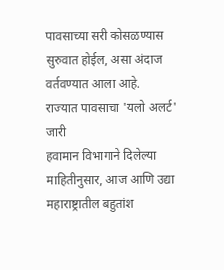पावसाच्या सरी कोसळण्यास सुरुवात होईल, असा अंदाज वर्तवण्यात आला आहे.
राज्यात पावसाचा 'यलो अलर्ट' जारी
हवामान विभागाने दिलेल्या माहितीनुसार, आज आणि उद्या महाराष्ट्रातील बहुतांश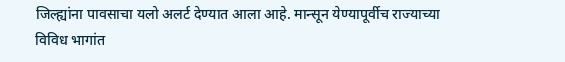जिल्ह्यांना पावसाचा यलो अलर्ट देण्यात आला आहे. मान्सून येण्यापूर्वीच राज्याच्या विविध भागांत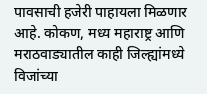पावसाची हजेरी पाहायला मिळणार आहे. कोकण, मध्य महाराष्ट्र आणि मराठवाड्यातील काही जिल्ह्यांमध्ये विजांच्या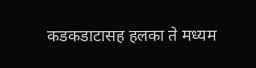कडकडाटासह हलका ते मध्यम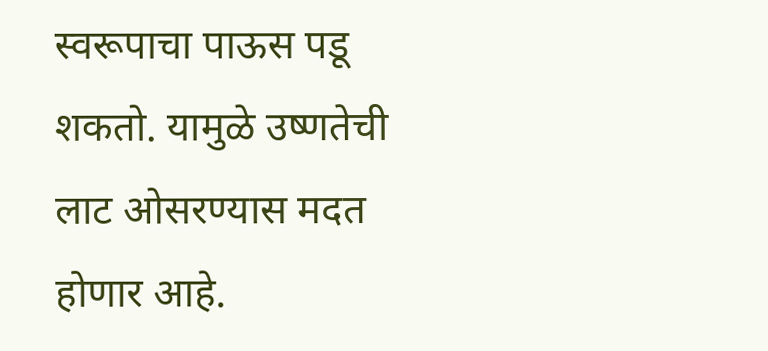स्वरूपाचा पाऊस पडू शकतो. यामुळे उष्णतेची लाट ओसरण्यास मदत होणार आहे.